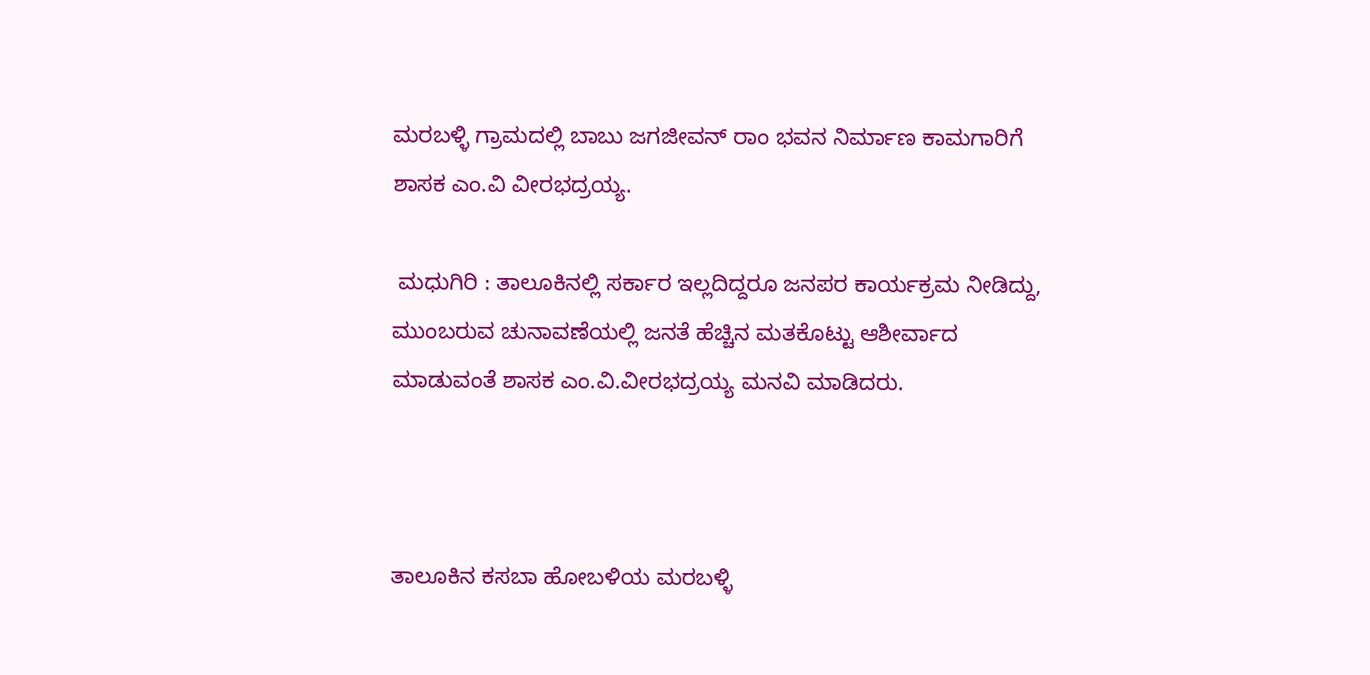ಮರಬಳ್ಳಿ ಗ್ರಾಮದಲ್ಲಿ ಬಾಬು ಜಗಜೀವನ್ ರಾಂ ಭವನ ನಿರ್ಮಾಣ ಕಾಮಗಾರಿಗೆ ಶಾಸಕ ಎಂ.ವಿ ವೀರಭದ್ರಯ್ಯ.

 ಮಧುಗಿರಿ : ತಾಲೂಕಿನಲ್ಲಿ ಸರ್ಕಾರ ಇಲ್ಲದಿದ್ದರೂ ಜನಪರ ಕಾರ್ಯಕ್ರಮ ನೀಡಿದ್ದು, ಮುಂಬರುವ ಚುನಾವಣೆಯಲ್ಲಿ ಜನತೆ ಹೆಚ್ಚಿನ ಮತಕೊಟ್ಟು ಆಶೀರ್ವಾದ ಮಾಡುವಂತೆ ಶಾಸಕ ಎಂ.ವಿ.ವೀರಭದ್ರಯ್ಯ ಮನವಿ ಮಾಡಿದರು.



ತಾಲೂಕಿನ ಕಸಬಾ ಹೋಬಳಿಯ ಮರಬಳ್ಳಿ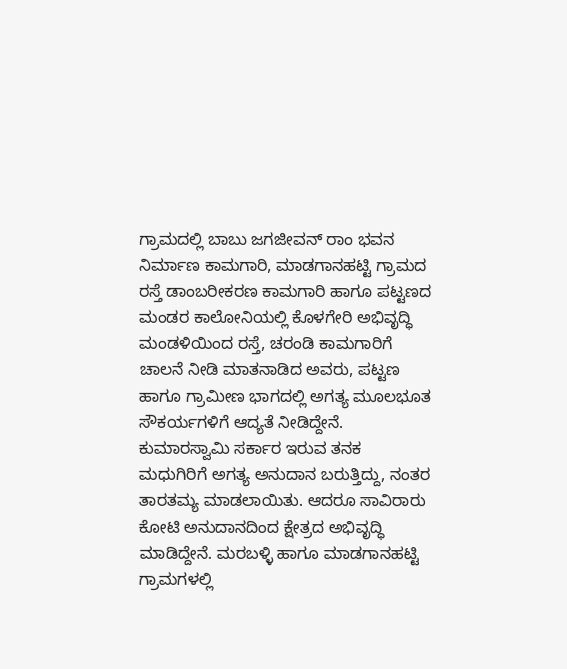ಗ್ರಾಮದಲ್ಲಿ ಬಾಬು ಜಗಜೀವನ್ ರಾಂ ಭವನ ನಿರ್ಮಾಣ ಕಾಮಗಾರಿ, ಮಾಡಗಾನಹಟ್ಟಿ ಗ್ರಾಮದ ರಸ್ತೆ ಡಾಂಬರೀಕರಣ ಕಾಮಗಾರಿ ಹಾಗೂ ಪಟ್ಟಣದ ಮಂಡರ ಕಾಲೋನಿಯಲ್ಲಿ ಕೊಳಗೇರಿ ಅಭಿವೃದ್ಧಿ ಮಂಡಳಿಯಿಂದ ರಸ್ತೆ, ಚರಂಡಿ ಕಾಮಗಾರಿಗೆ ಚಾಲನೆ ನೀಡಿ ಮಾತನಾಡಿದ ಅವರು, ಪಟ್ಟಣ ಹಾಗೂ ಗ್ರಾಮೀಣ ಭಾಗದಲ್ಲಿ ಅಗತ್ಯ ಮೂಲಭೂತ ಸೌಕರ್ಯಗಳಿಗೆ ಆದ್ಯತೆ ನೀಡಿದ್ದೇನೆ. ಕುಮಾರಸ್ವಾಮಿ ಸರ್ಕಾರ ಇರುವ ತನಕ ಮಧುಗಿರಿಗೆ ಅಗತ್ಯ ಅನುದಾನ ಬರುತ್ತಿದ್ದು, ನಂತರ ತಾರತಮ್ಯ ಮಾಡಲಾಯಿತು. ಆದರೂ ಸಾವಿರಾರು ಕೋಟಿ ಅನುದಾನದಿಂದ ಕ್ಷೇತ್ರದ ಅಭಿವೃದ್ಧಿ ಮಾಡಿದ್ದೇನೆ. ಮರಬಳ್ಳಿ ಹಾಗೂ ಮಾಡಗಾನಹಟ್ಟಿ ಗ್ರಾಮಗಳಲ್ಲಿ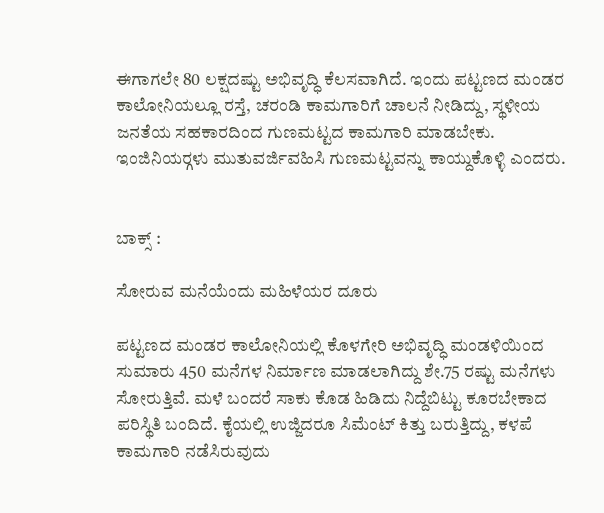ಈಗಾಗಲೇ 80 ಲಕ್ಷದಷ್ಟು ಅಭಿವೃದ್ಧಿ ಕೆಲಸವಾಗಿದೆ. ಇಂದು ಪಟ್ಟಣದ ಮಂಡರ ಕಾಲೋನಿಯಲ್ಲೂ ರಸ್ತೆ, ಚರಂಡಿ ಕಾಮಗಾರಿಗೆ ಚಾಲನೆ ನೀಡಿದ್ದು, ಸ್ಥಳೀಯ ಜನತೆಯ ಸಹಕಾರದಿಂದ ಗುಣಮಟ್ಟದ ಕಾಮಗಾರಿ ಮಾಡಬೇಕು. ಇಂಜಿನಿಯರ್‍ಗಳು ಮುತುವರ್ಜಿವಹಿಸಿ ಗುಣಮಟ್ಟವನ್ನು ಕಾಯ್ದುಕೊಳ್ಳಿ ಎಂದರು.


ಬಾಕ್ಸ್ :

ಸೋರುವ ಮನೆಯೆಂದು ಮಹಿಳೆಯರ ದೂರು

ಪಟ್ಟಣದ ಮಂಡರ ಕಾಲೋನಿಯಲ್ಲಿ ಕೊಳಗೇರಿ ಅಭಿವೃದ್ಧಿ ಮಂಡಳಿಯಿಂದ ಸುಮಾರು 450 ಮನೆಗಳ ನಿರ್ಮಾಣ ಮಾಡಲಾಗಿದ್ದು ಶೇ.75 ರಷ್ಟು ಮನೆಗಳು ಸೋರುತ್ತಿವೆ. ಮಳೆ ಬಂದರೆ ಸಾಕು ಕೊಡ ಹಿಡಿದು ನಿದ್ದೆಬಿಟ್ಟು ಕೂರಬೇಕಾದ ಪರಿಸ್ಥಿತಿ ಬಂದಿದೆ. ಕೈಯಲ್ಲಿ ಉಜ್ಜಿದರೂ ಸಿಮೆಂಟ್ ಕಿತ್ತು ಬರುತ್ತಿದ್ದು, ಕಳಪೆ ಕಾಮಗಾರಿ ನಡೆಸಿರುವುದು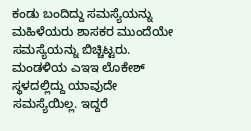ಕಂಡು ಬಂದಿದ್ದು ಸಮಸ್ಯೆಯನ್ನು ಮಹಿಳೆಯರು ಶಾಸಕರ ಮುಂದೆಯೇ ಸಮಸ್ಯೆಯನ್ನು ಬಿಚ್ಚಿಟ್ಟರು. ಮಂಡಳಿಯ ಎಇಇ ಲೊಕೇಶ್ ಸ್ಥಳದಲ್ಲಿದ್ದು ಯಾವುದೇ ಸಮಸ್ಯೆಯಿಲ್ಲ. ಇದ್ದರೆ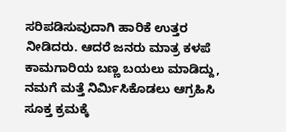ಸರಿಪಡಿಸುವುದಾಗಿ ಹಾರಿಕೆ ಉತ್ತರ ನೀಡಿದರು. ಆದರೆ ಜನರು ಮಾತ್ರ ಕಳಪೆ ಕಾಮಗಾರಿಯ ಬಣ್ಣ ಬಯಲು ಮಾಡಿದ್ದು, ನಮಗೆ ಮತ್ತೆ ನಿರ್ಮಿಸಿಕೊಡಲು ಆಗ್ರಹಿಸಿ ಸೂಕ್ತ ಕ್ರಮಕ್ಕೆ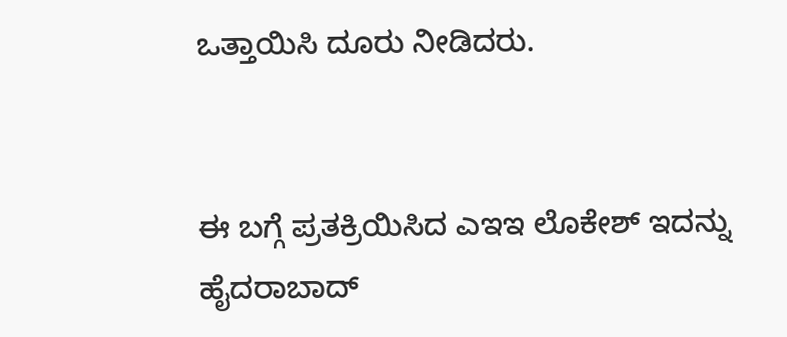ಒತ್ತಾಯಿಸಿ ದೂರು ನೀಡಿದರು.


ಈ ಬಗ್ಗೆ ಪ್ರತಕ್ರಿಯಿಸಿದ ಎಇಇ ಲೊಕೇಶ್ ಇದನ್ನು ಹೈದರಾಬಾದ್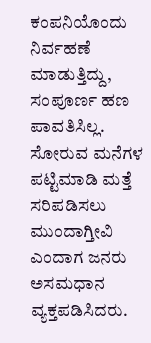ಕಂಪನಿಯೊಂದು ನಿರ್ವಹಣೆ ಮಾಡುತ್ತಿದ್ದು, ಸಂಪೂರ್ಣ ಹಣ ಪಾವತಿಸಿಲ್ಲ. ಸೋರುವ ಮನೆಗಳ ಪಟ್ಟಿಮಾಡಿ ಮತ್ತೆ ಸರಿಪಡಿಸಲು ಮುಂದಾಗ್ತೀವಿ ಎಂದಾಗ ಜನರು ಅಸಮಧಾನ ವ್ಯಕ್ತಪಡಿಸಿದರು.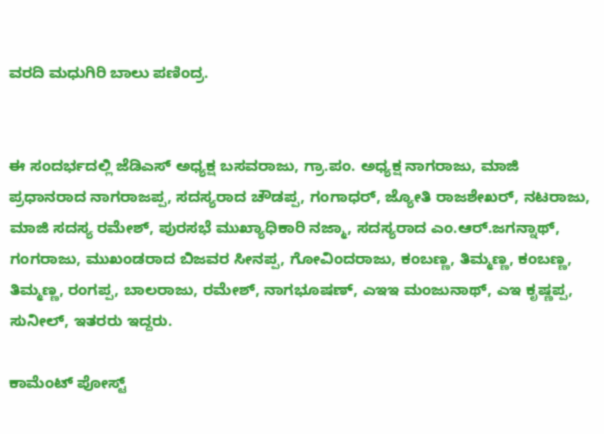ವರದಿ ಮಧುಗಿರಿ ಬಾಲು ಪಣಿಂದ್ರ.


ಈ ಸಂದರ್ಭದಲ್ಲಿ ಜೆಡಿಎಸ್ ಅಧ್ಯಕ್ಷ ಬಸವರಾಜು, ಗ್ರಾ.ಪಂ. ಅಧ್ಯಕ್ಷ ನಾಗರಾಜು, ಮಾಜಿ ಪ್ರಧಾನರಾದ ನಾಗರಾಜಪ್ಪ, ಸದಸ್ಯರಾದ ಚೌಡಪ್ಪ, ಗಂಗಾಧರ್, ಜ್ಯೋತಿ ರಾಜಶೇಖರ್, ನಟರಾಜು, ಮಾಜಿ ಸದಸ್ಯ ರಮೇಶ್, ಪುರಸಭೆ ಮುಖ್ಯಾಧಿಕಾರಿ ನಜ್ಮಾ, ಸದಸ್ಯರಾದ ಎಂ.ಆರ್.ಜಗನ್ನಾಥ್, ಗಂಗರಾಜು, ಮುಖಂಡರಾದ ಬಿಜವರ ಸೀನಪ್ಪ, ಗೋವಿಂದರಾಜು, ಕಂಬಣ್ಣ, ತಿಮ್ಮಣ್ಣ, ಕಂಬಣ್ಣ, ತಿಮ್ಮಣ್ಣ, ರಂಗಪ್ಪ, ಬಾಲರಾಜು, ರಮೇಶ್, ನಾಗಭೂಷಣ್, ಎಇಇ ಮಂಜುನಾಥ್, ಎಇ ಕೃಷ್ಣಪ್ಪ, ಸುನೀಲ್, ಇತರರು ಇದ್ದರು.

ಕಾಮೆಂಟ್‌‌ ಪೋಸ್ಟ್‌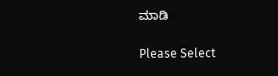ಮಾಡಿ

Please Select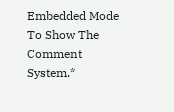Embedded Mode To Show The Comment System.*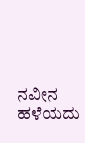ನವೀನ ಹಳೆಯದು